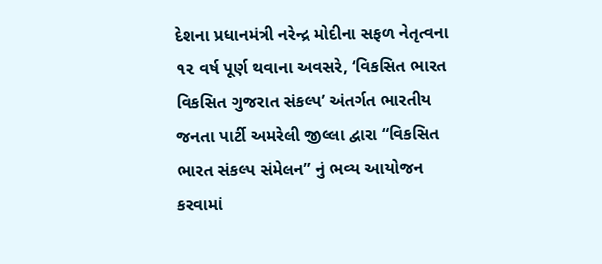દેશના પ્રધાનમંત્રી નરેન્દ્ર મોદીના સફળ નેતૃત્વના ૧૨ વર્ષ પૂર્ણ થવાના અવસરે, ‘વિકસિત ભારત વિકસિત ગુજરાત સંકલ્પ’ અંતર્ગત ભારતીય જનતા પાર્ટી અમરેલી જીલ્લા દ્વારા “વિકસિત ભારત સંકલ્પ સંમેલન” નું ભવ્ય આયોજન કરવામાં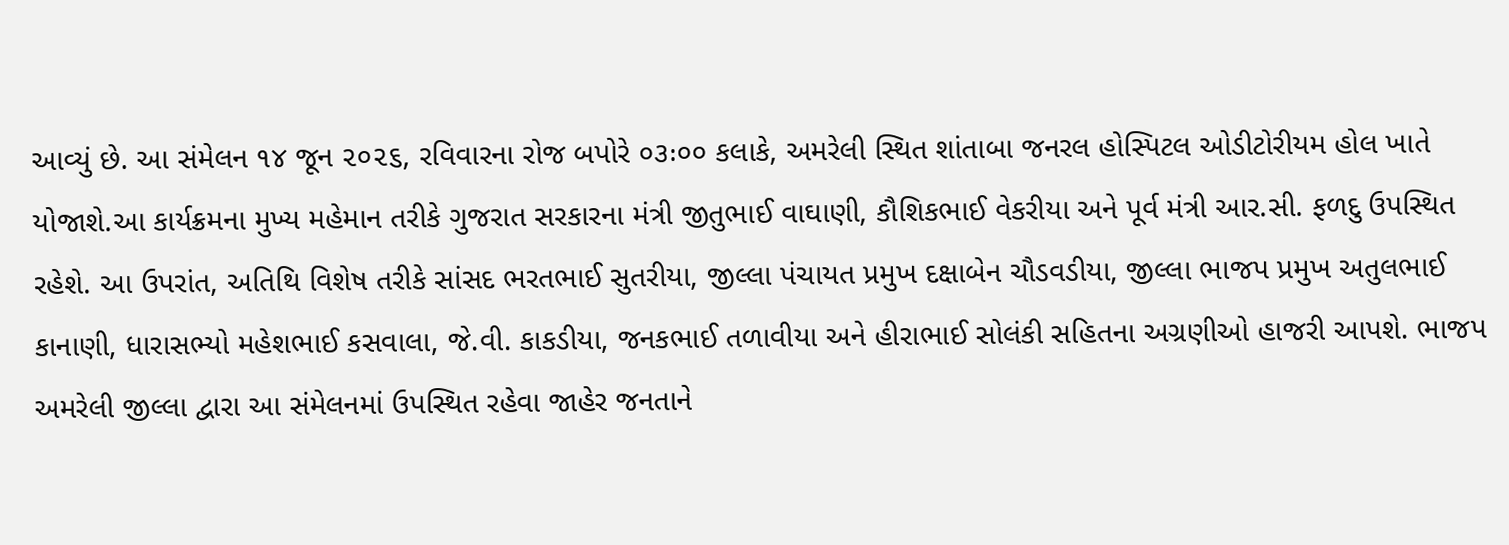આવ્યું છે. આ સંમેલન ૧૪ જૂન ૨૦૨૬, રવિવારના રોજ બપોરે ૦૩ઃ૦૦ કલાકે, અમરેલી સ્થિત શાંતાબા જનરલ હોસ્પિટલ ઓડીટોરીયમ હોલ ખાતે યોજાશે.આ કાર્યક્રમના મુખ્ય મહેમાન તરીકે ગુજરાત સરકારના મંત્રી જીતુભાઈ વાઘાણી, કૌશિકભાઈ વેકરીયા અને પૂર્વ મંત્રી આર.સી. ફળદુ ઉપસ્થિત રહેશે. આ ઉપરાંત, અતિથિ વિશેષ તરીકે સાંસદ ભરતભાઈ સુતરીયા, જીલ્લા પંચાયત પ્રમુખ દક્ષાબેન ચૌડવડીયા, જીલ્લા ભાજપ પ્રમુખ અતુલભાઈ કાનાણી, ધારાસભ્યો મહેશભાઈ કસવાલા, જે.વી. કાકડીયા, જનકભાઈ તળાવીયા અને હીરાભાઈ સોલંકી સહિતના અગ્રણીઓ હાજરી આપશે. ભાજપ અમરેલી જીલ્લા દ્વારા આ સંમેલનમાં ઉપસ્થિત રહેવા જાહેર જનતાને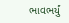ભાવભર્યું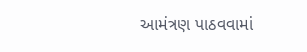આમંત્રણ પાઠવવામાં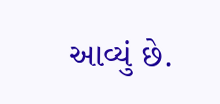આવ્યું છે.